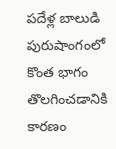పదేళ్ల బాలుడి పురుషాంగంలో కొంత భాగం తొలగించడానికి కారణం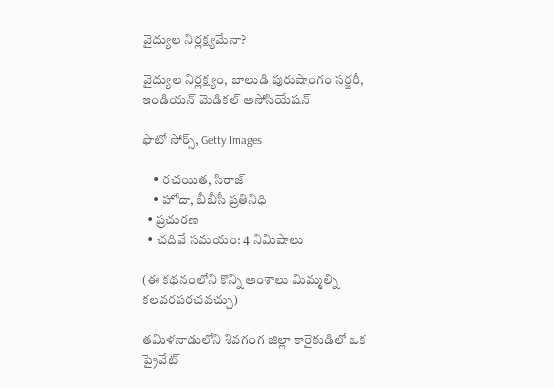వైద్యుల నిర్లక్ష్యమేనా?

వైద్యుల నిర్లక్ష్యం, బాలుడి పురుషాంగం సర్జరీ,  ఇండియన్ మెడికల్ అసోసియేషన్

ఫొటో సోర్స్, Getty Images

    • రచయిత, సిరాజ్
    • హోదా, బీబీసీ ప్రతినిధి
  • ప్రచురణ
  • చదివే సమయం: 4 నిమిషాలు

(ఈ కథనంలోని కొన్ని అంశాలు మిమ్మల్ని కలవరపరచవచ్చు)

తమిళనాడులోని శివగంగ జిల్లా కారైకుడిలో ఒక ప్రైవేట్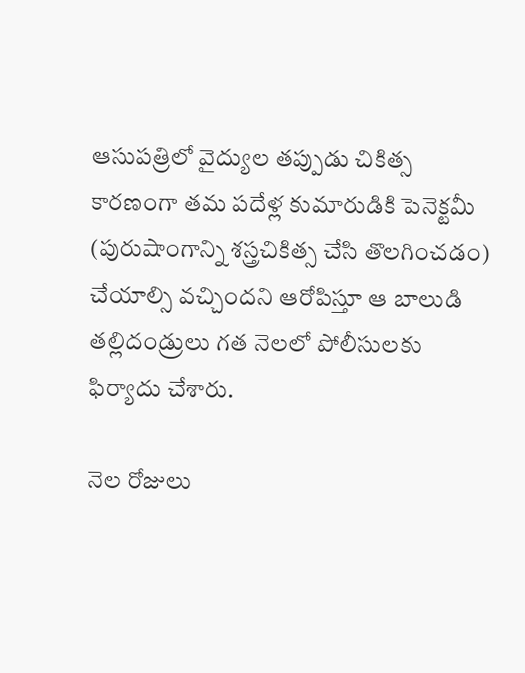ఆసుపత్రిలో వైద్యుల తప్పుడు చికిత్స కారణంగా తమ పదేళ్ల కుమారుడికి పెనెక్టమీ (పురుషాంగాన్ని శస్త్రచికిత్స చేసి తొలగించడం) చేయాల్సి వచ్చిందని ఆరోపిస్తూ ఆ బాలుడి తల్లిదండ్రులు గత నెలలో పోలీసులకు ఫిర్యాదు చేశారు.

నెల రోజులు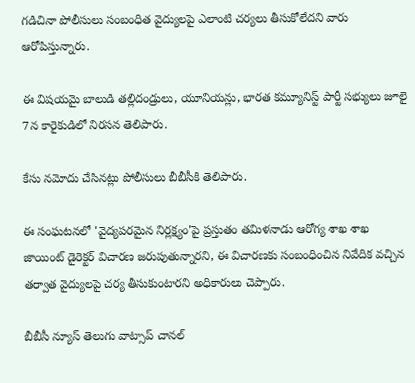గడిచినా పోలీసులు సంబంధిత వైద్యులపై ఎలాంటి చర్యలు తీసుకోలేదని వారు ఆరోపిస్తున్నారు.

ఈ విషయమై బాలుడి తల్లిదండ్రులు, యూనియన్లు, భారత కమ్యూనిస్ట్ పార్టీ సభ్యులు జూలై 7న కారైకుడిలో నిరసన తెలిపారు.

కేసు నమోదు చేసినట్లు పోలీసులు బీబీసీకి తెలిపారు.

ఈ సంఘటనలో 'వైద్యపరమైన నిర్లక్ష్యం'పై ప్రస్తుతం తమిళనాడు ఆరోగ్య శాఖ శాఖ జాయింట్ డైరెక్టర్ విచారణ జరుపుతున్నారని, ఈ విచారణకు సంబంధించిన నివేదిక వచ్చిన తర్వాత వైద్యులపై చర్య తీసుకుంటారని అధికారులు చెప్పారు.

బీబీసీ న్యూస్ తెలుగు వాట్సాప్ చానల్‌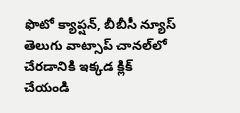ఫొటో క్యాప్షన్, బీబీసీ న్యూస్ తెలుగు వాట్సాప్ చానల్‌లో చేరడానికి ఇక్కడ క్లిక్ చేయండి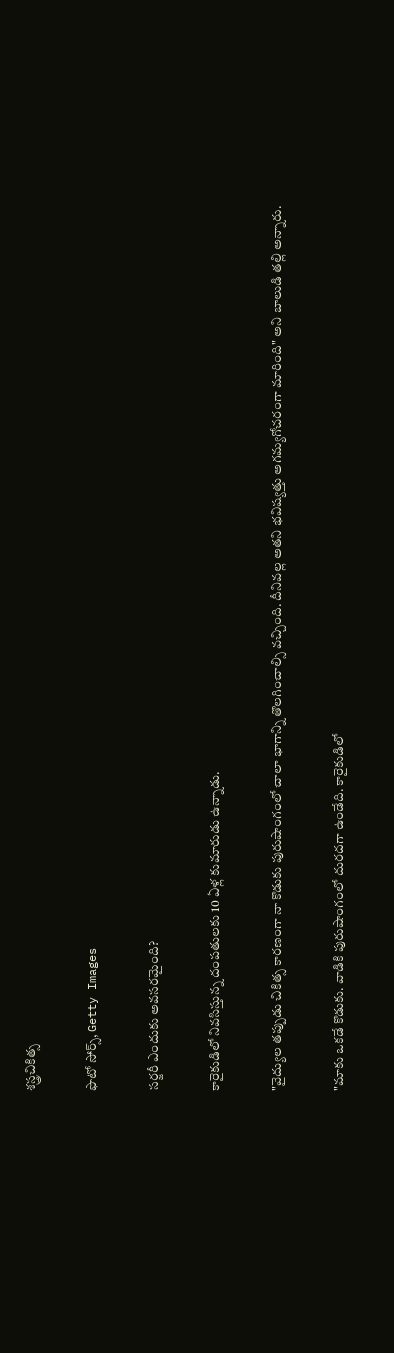శస్త్రచికిత్స

ఫొటో సోర్స్, Getty Images

సర్జరీ ఎందుకు అవసరమైంది?

కారైకుడిలో నివసిస్తున్న దంపతులకు 10 ఏళ్ల కుమారుడు ఉన్నాడు.

"వైద్యుల తప్పుడు చికిత్స కారణంగా నా కొడుకు పురుషాంగంలో చాలా భాగాన్ని తొలగించాల్సి వచ్చింది. దీనివల్ల అతని భవిష్యత్తు అగమ్యగోచరంగా మారింది" అని బాలుడి తల్లి అన్నారు.

"మాకు ఒకడే కొడుకు. వాడికి పురుషాంగంలో దురదగా ఉండేది. కారైకుడిలో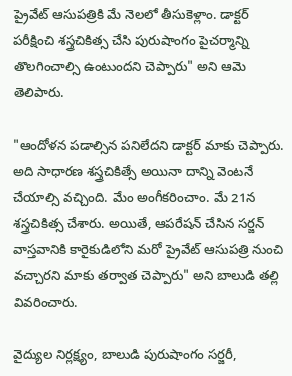ప్రైవేట్ ఆసుపత్రికి మే నెలలో తీసుకెళ్లాం. డాక్టర్ పరీక్షించి శస్త్రచికిత్స చేసి పురుషాంగం పైచర్మాన్ని తొలగించాల్సి ఉంటుందని చెప్పారు" అని ఆమె తెలిపారు.

"ఆందోళన పడాల్సిన పనిలేదని డాక్టర్ మాకు చెప్పారు. అది సాధారణ శస్త్రచికిత్సే అయినా దాన్ని వెంటనే చేయాల్సి వచ్చింది. మేం అంగీకరించాం. మే 21న శస్త్రచికిత్స చేశారు. అయితే, ఆపరేషన్ చేసిన సర్జన్ వాస్తవానికి కారైకుడిలోని మరో ప్రైవేట్ ఆసుపత్రి నుంచి వచ్చారని మాకు తర్వాత చెప్పారు" అని బాలుడి తల్లి వివరించారు.

వైద్యుల నిర్లక్ష్యం, బాలుడి పురుషాంగం సర్జరీ,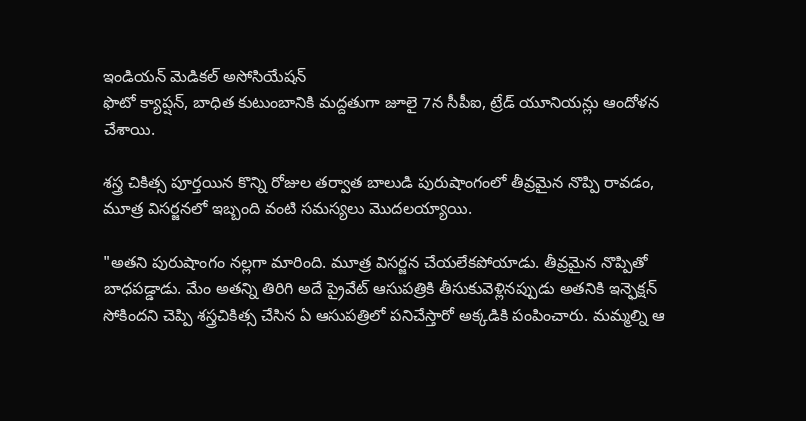ఇండియన్ మెడికల్ అసోసియేషన్
ఫొటో క్యాప్షన్, బాధిత కుటుంబానికి మద్దతుగా జూలై 7న సీపీఐ, ట్రేడ్ యూనియన్లు ఆందోళన చేశాయి.

శస్త్ర చికిత్స పూర్తయిన కొన్ని రోజుల తర్వాత బాలుడి పురుషాంగంలో తీవ్రమైన నొప్పి రావడం, మూత్ర విసర్జనలో ఇబ్బంది వంటి సమస్యలు మొదలయ్యాయి.

"అతని పురుషాంగం నల్లగా మారింది. మూత్ర విసర్జన చేయలేకపోయాడు. తీవ్రమైన నొప్పితో బాధపడ్డాడు. మేం అతన్ని తిరిగి అదే ప్రైవేట్ ఆసుపత్రికి తీసుకువెళ్లినప్పుడు అతనికి ఇన్ఫెక్షన్ సోకిందని చెప్పి శస్త్రచికిత్స చేసిన ఏ ఆసుపత్రిలో పనిచేస్తారో అక్కడికి పంపించారు. మమ్మల్ని ఆ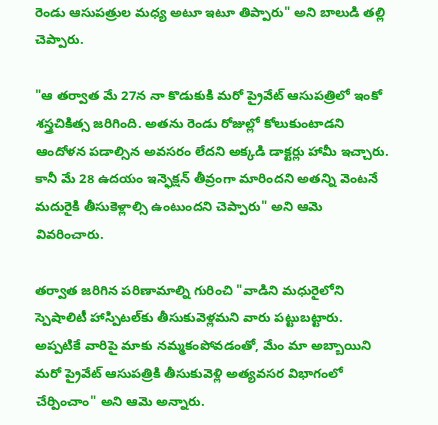రెండు ఆసుపత్రుల మధ్య అటూ ఇటూ తిప్పారు" అని బాలుడి తల్లి చెప్పారు.

"ఆ తర్వాత మే 27న నా కొడుకుకి మరో ప్రైవేట్ ఆసుపత్రిలో ఇంకో శస్త్రచికిత్స జరిగింది. అతను రెండు రోజుల్లో కోలుకుంటాడని ఆందోళన పడాల్సిన అవసరం లేదని అక్కడి డాక్టర్లు హామీ ఇచ్చారు. కానీ మే 28 ఉదయం ఇన్ఫెక్షన్ తీవ్రంగా మారిందని అతన్ని వెంటనే మదురైకి తీసుకెళ్లాల్సి ఉంటుందని చెప్పారు" అని ఆమె వివరించారు.

తర్వాత జరిగిన పరిణామాల్ని గురించి "వాడిని మధురైలోని స్పెషాలిటీ హాస్పిటల్‌కు తీసుకువెళ్లమని వారు పట్టుబట్టారు. అప్పటికే వారిపై మాకు నమ్మకంపోవడంతో, మేం మా అబ్బాయిని మరో ప్రైవేట్ ఆసుపత్రికి తీసుకువెళ్లి అత్యవసర విభాగంలో చేర్పించాం" అని ఆమె అన్నారు.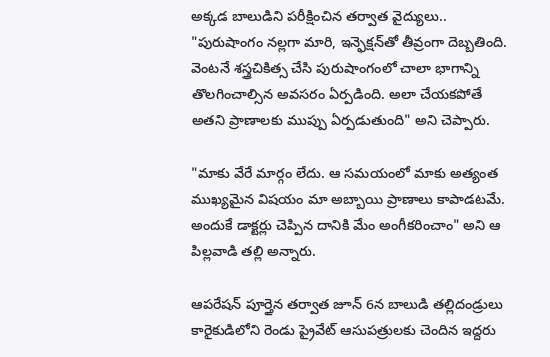అక్కడ బాలుడిని పరీక్షించిన తర్వాత వైద్యులు.. "పురుషాంగం నల్లగా మారి, ఇన్ఫెక్షన్‌తో తీవ్రంగా దెబ్బతింది. వెంటనే శస్త్రచికిత్స చేసి పురుషాంగంలో చాలా భాగాన్ని తొలగించాల్సిన అవసరం ఏర్పడింది. అలా చేయకపోతే అతని ప్రాణాలకు ముప్పు ఏర్పడుతుంది" అని చెప్పారు.

"మాకు వేరే మార్గం లేదు. ఆ సమయంలో మాకు అత్యంత ముఖ్యమైన విషయం మా అబ్బాయి ప్రాణాలు కాపాడటమే. అందుకే డాక్టర్లు చెప్పిన దానికి మేం అంగీకరించాం" అని ఆ పిల్లవాడి తల్లి అన్నారు.

ఆపరేషన్ పూర్తైన తర్వాత జూన్ 6న బాలుడి తల్లిదండ్రులు కారైకుడిలోని రెండు ప్రైవేట్ ఆసుపత్రులకు చెందిన ఇద్దరు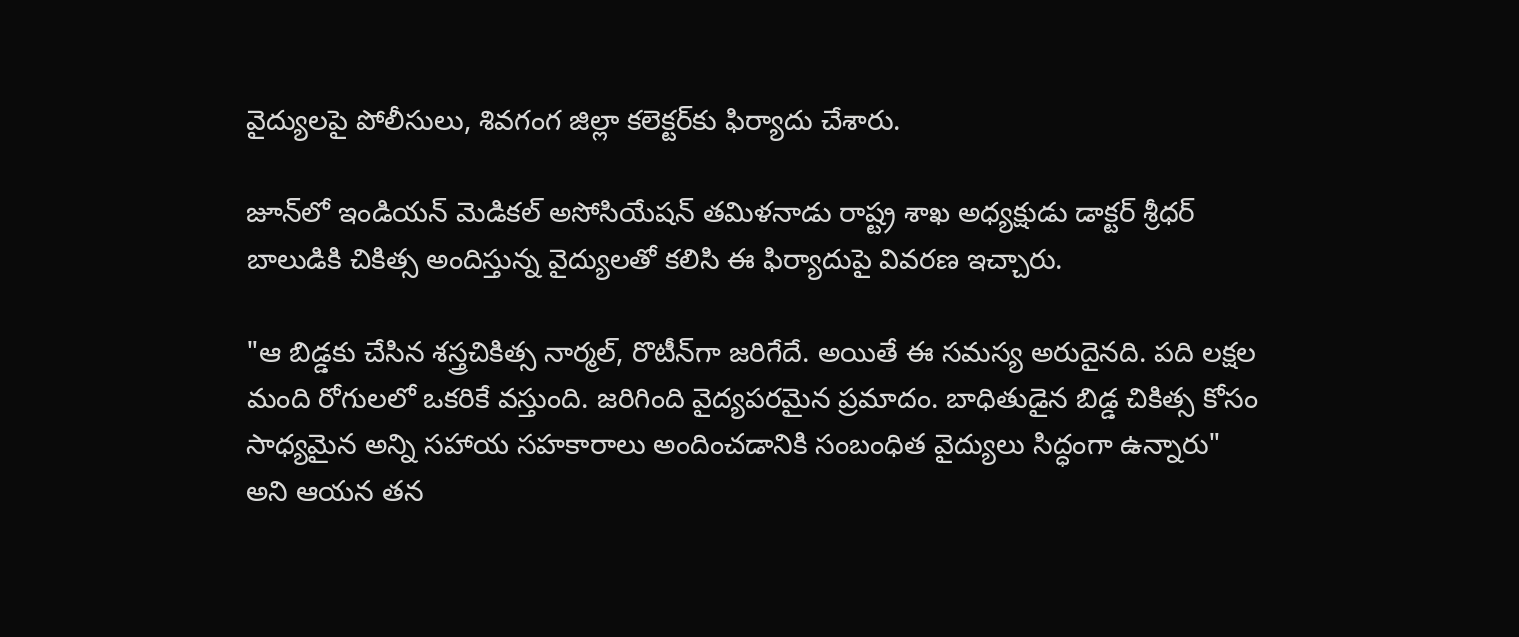వైద్యులపై పోలీసులు, శివగంగ జిల్లా కలెక్టర్‌కు ఫిర్యాదు చేశారు.

జూన్‌లో ఇండియన్ మెడికల్ అసోసియేషన్ తమిళనాడు రాష్ట్ర శాఖ అధ్యక్షుడు డాక్టర్ శ్రీధర్ బాలుడికి చికిత్స అందిస్తున్న వైద్యులతో కలిసి ఈ ఫిర్యాదుపై వివరణ ఇచ్చారు.

"ఆ బిడ్డకు చేసిన శస్త్రచికిత్స నార్మల్, రొటీన్‌గా జరిగేదే. అయితే ఈ సమస్య అరుదైనది. పది లక్షల మంది రోగులలో ఒకరికే వస్తుంది. జరిగింది వైద్యపరమైన ప్రమాదం. బాధితుడైన బిడ్డ చికిత్స కోసం సాధ్యమైన అన్ని సహాయ సహకారాలు అందించడానికి సంబంధిత వైద్యులు సిద్ధంగా ఉన్నారు" అని ఆయన తన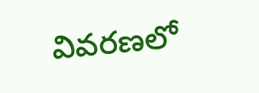వివరణలో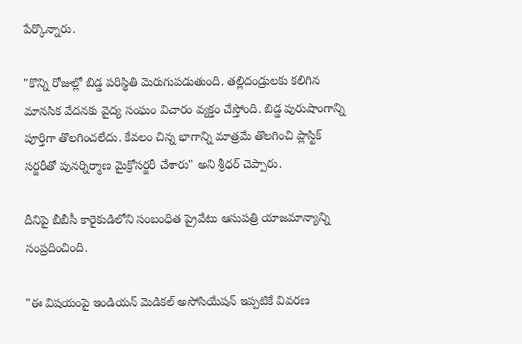పేర్కొన్నారు.

"కొన్ని రోజుల్లో బిడ్డ పరిస్థితి మెరుగుపడుతుంది. తల్లిదండ్రులకు కలిగిన మానసిక వేదనకు వైద్య సంఘం విచారం వ్యక్తం చేస్తోంది. బిడ్డ పురుషాంగాన్ని పూర్తిగా తొలగించలేదు. కేవలం చిన్న భాగాన్ని మాత్రమే తొలగించి ప్లాస్టిక్ సర్జరీతో పునర్నిర్మాణ మైక్రోసర్జరీ చేశారు" అని శ్రీధర్ చెప్పారు.

దీనిపై బీబీసీ కారైకుడిలోని సంబంధిత ప్రైవేటు ఆసుపత్రి యాజమాన్యాన్ని సంప్రదించింది.

"ఈ విషయంపై ఇండియన్ మెడికల్ అసోసియేషన్ ఇప్పటికే వివరణ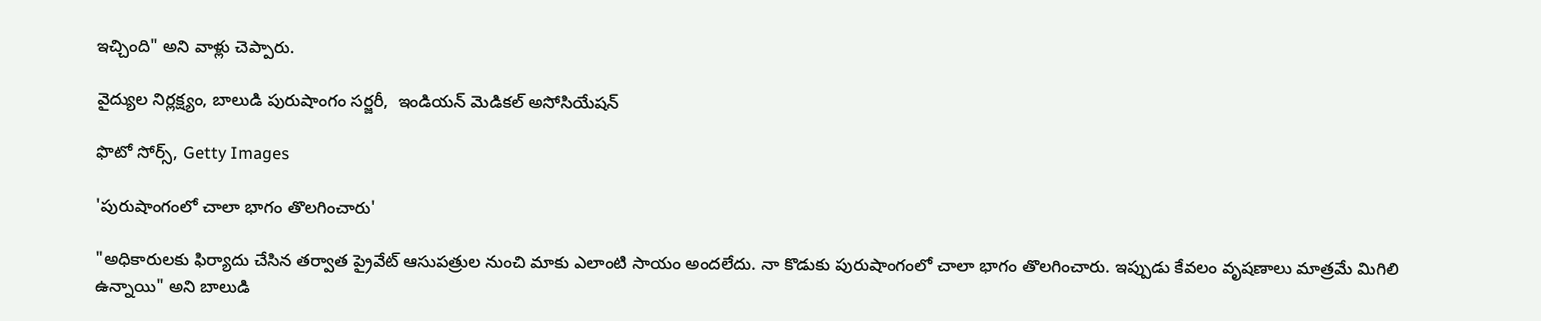ఇచ్చింది" అని వాళ్లు చెప్పారు.

వైద్యుల నిర్లక్ష్యం, బాలుడి పురుషాంగం సర్జరీ,  ఇండియన్ మెడికల్ అసోసియేషన్

ఫొటో సోర్స్, Getty Images

'పురుషాంగంలో చాలా భాగం తొలగించారు'

"అధికారులకు ఫిర్యాదు చేసిన తర్వాత ప్రైవేట్ ఆసుపత్రుల నుంచి మాకు ఎలాంటి సాయం అందలేదు. నా కొడుకు పురుషాంగంలో చాలా భాగం తొలగించారు. ఇప్పుడు కేవలం వృషణాలు మాత్రమే మిగిలి ఉన్నాయి" అని బాలుడి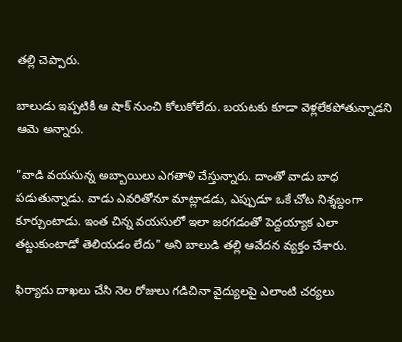తల్లి చెప్పారు.

బాలుడు ఇప్పటికీ ఆ షాక్ నుంచి కోలుకోలేదు. బయటకు కూడా వెళ్లలేకపోతున్నాడని ఆమె అన్నారు.

"వాడి వయసున్న అబ్బాయిలు ఎగతాళి చేస్తున్నారు. దాంతో వాడు బాధ పడుతున్నాడు. వాడు ఎవరితోనూ మాట్లాడడు, ఎప్పుడూ ఒకే చోట నిశ్శబ్దంగా కూర్చుంటాడు. ఇంత చిన్న వయసులో ఇలా జరగడంతో పెద్దయ్యాక ఎలా తట్టుకుంటాడో తెలియడం లేదు" అని బాలుడి తల్లి ఆవేదన వ్యక్తం చేశారు.

ఫిర్యాదు దాఖలు చేసి నెల రోజులు గడిచినా వైద్యులపై ఎలాంటి చర్యలు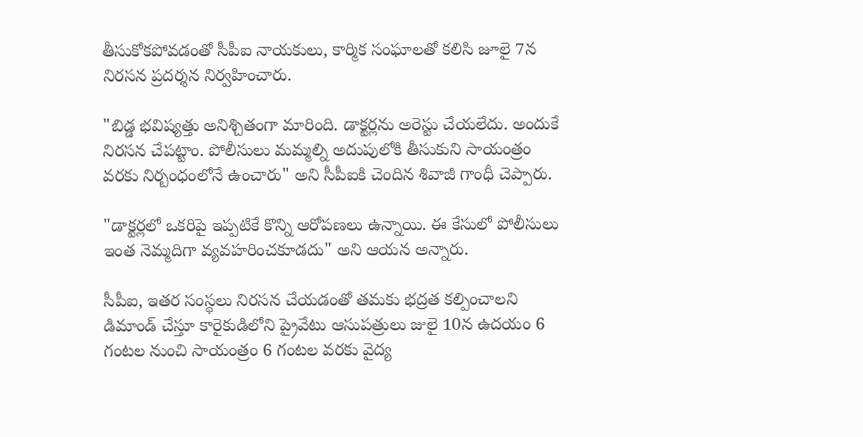తీసుకోకపోవడంతో సీపీఐ నాయకులు, కార్మిక సంఘాలతో కలిసి జూలై 7న నిరసన ప్రదర్శన నిర్వహించారు.

"బిడ్డ భవిష్యత్తు అనిశ్చితంగా మారింది. డాక్టర్లను అరెస్టు చేయలేదు. అందుకే నిరసన చేపట్టాం. పోలీసులు మమ్మల్ని అదుపులోకి తీసుకుని సాయంత్రం వరకు నిర్బంధంలోనే ఉంచారు" అని సీపీఐకి చెందిన శివాజీ గాంధీ చెప్పారు.

"డాక్టర్లలో ఒకరిపై ఇప్పటికే కొన్ని ఆరోపణలు ఉన్నాయి. ఈ కేసులో పోలీసులు ఇంత నెమ్మదిగా వ్యవహరించకూడదు" అని ఆయన అన్నారు.

సీపీఐ, ఇతర సంస్థలు నిరసన చేయడంతో తమకు భద్రత కల్పించాలని డిమాండ్ చేస్తూ కారైకుడిలోని ప్రైవేటు ఆసుపత్రులు జులై 10న ఉదయం 6 గంటల నుంచి సాయంత్రం 6 గంటల వరకు వైద్య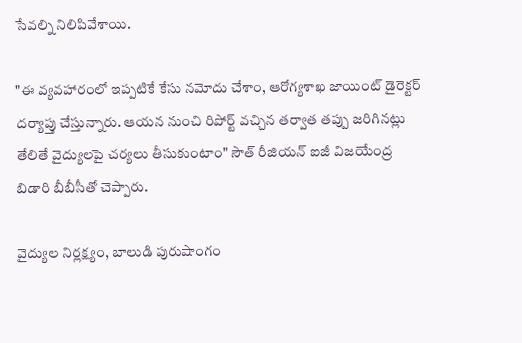సేవల్ని నిలిపివేశాయి.

"ఈ వ్యవహారంలో ఇప్పటికే కేసు నమోదు చేశాం, ఆరోగ్యశాఖ జాయింట్ డైరెక్టర్ దర్యాప్తు చేస్తున్నారు. ఆయన నుంచి రిపోర్ట్ వచ్చిన తర్వాత తప్పు జరిగినట్లు తేలితే వైద్యులపై చర్యలు తీసుకుంటాం" సౌత్ రీజియన్ ఐజీ విజయేంద్ర బిడారి బీబీసీతో చెప్పారు.

వైద్యుల నిర్లక్ష్యం, బాలుడి పురుషాంగం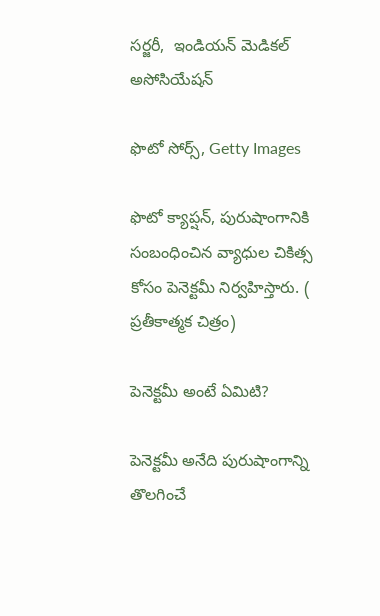సర్జరీ,  ఇండియన్ మెడికల్ అసోసియేషన్

ఫొటో సోర్స్, Getty Images

ఫొటో క్యాప్షన్, పురుషాంగానికి సంబంధించిన వ్యాధుల చికిత్స కోసం పెనెక్టమీ నిర్వహిస్తారు. ( ప్రతీకాత్మక చిత్రం)

పెనెక్టమీ అంటే ఏమిటి?

పెనెక్టమీ అనేది పురుషాంగాన్ని తొలగించే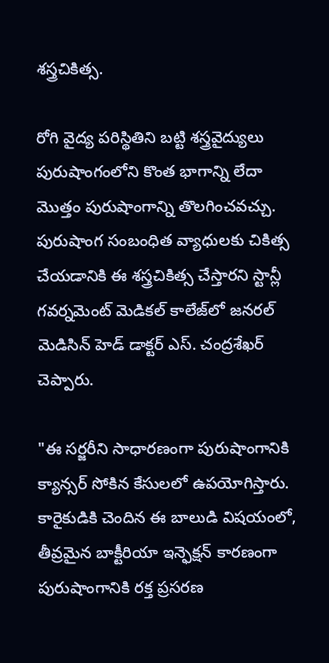శస్త్రచికిత్స.

రోగి వైద్య పరిస్థితిని బట్టి శస్త్రవైద్యులు పురుషాంగంలోని కొంత భాగాన్ని లేదా మొత్తం పురుషాంగాన్ని తొలగించవచ్చు. పురుషాంగ సంబంధిత వ్యాధులకు చికిత్స చేయడానికి ఈ శస్త్రచికిత్స చేస్తారని స్టాన్లీ గవర్నమెంట్ మెడికల్ కాలేజ్‌లో జనరల్ మెడిసిన్ హెడ్ డాక్టర్ ఎస్. చంద్రశేఖర్ చెప్పారు.

"ఈ సర్జరీని సాధారణంగా పురుషాంగానికి క్యాన్సర్ సోకిన కేసులలో ఉపయోగిస్తారు. కారైకుడికి చెందిన ఈ బాలుడి విషయంలో, తీవ్రమైన బాక్టీరియా ఇన్ఫెక్షన్ కారణంగా పురుషాంగానికి రక్త ప్రసరణ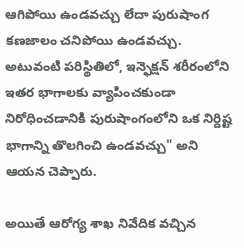ఆగిపోయి ఉండవచ్చు లేదా పురుషాంగ కణజాలం చనిపోయి ఉండవచ్చు. అటువంటి పరిస్థితిలో, ఇన్ఫెక్షన్ శరీరంలోని ఇతర భాగాలకు వ్యాపించకుండా నిరోధించడానికి పురుషాంగంలోని ఒక నిర్దిష్ట భాగాన్ని తొలగించి ఉండవచ్చు" అని ఆయన చెప్పారు.

అయితే ఆరోగ్య శాఖ నివేదిక వచ్చిన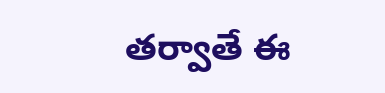తర్వాతే ఈ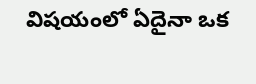విషయంలో ఏదైనా ఒక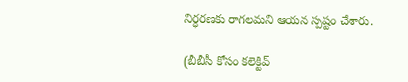నిర్ధరణకు రాగలమని ఆయన స్పష్టం చేశారు.

(బీబీసీ కోసం కలెక్టివ్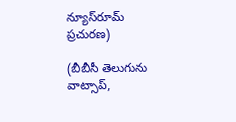న్యూస్‌రూమ్ ప్రచురణ)

(బీబీసీ తెలుగును వాట్సాప్‌,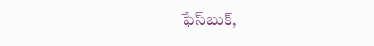ఫేస్‌బుక్,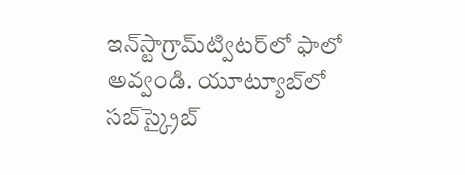ఇన్‌స్టాగ్రామ్‌ట్విటర్‌లో ఫాలో అవ్వండి. యూట్యూబ్‌లో సబ్‌స్క్రైబ్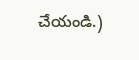చేయండి.)